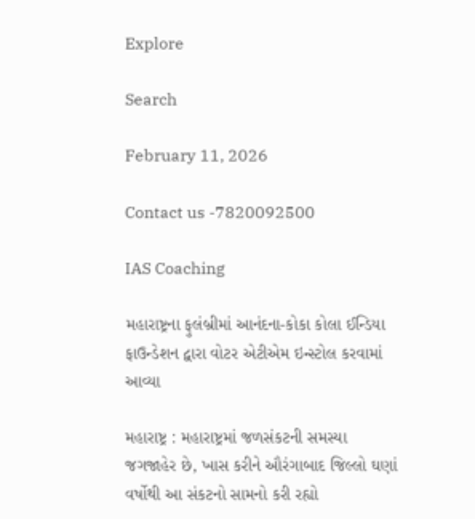Explore

Search

February 11, 2026

Contact us -7820092500

IAS Coaching

મહારાષ્ટ્રના ફુલંબ્રીમાં આનંદના-કોકા કોલા ઈન્ડિયા ફાઉન્ડેશન દ્વારા વોટર એટીએમ ઇન્સ્ટોલ કરવામાં આવ્યા

મહારાષ્ટ્ર : મહારાષ્ટ્રમાં જળસંકટની સમસ્યા જગજાહેર છે, ખાસ કરીને ઔરંગાબાદ જિલ્લો ઘણાં વર્ષોથી આ સંકટનો સામનો કરી રહ્યો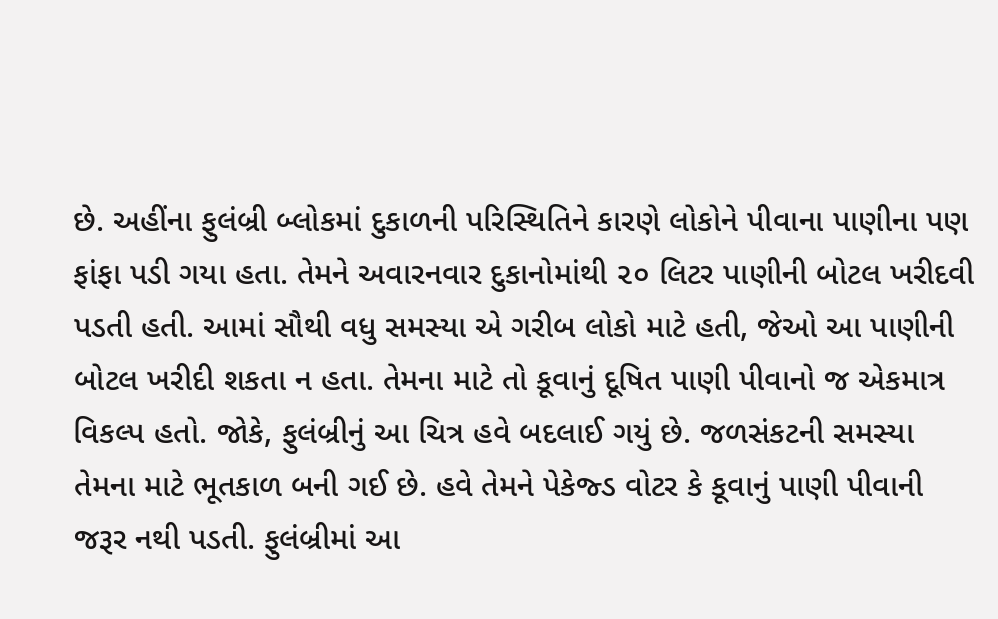છે. અહીંના ફુલંબ્રી બ્લોકમાં દુકાળની પરિસ્થિતિને કારણે લોકોને પીવાના પાણીના પણ ફાંફા પડી ગયા હતા. તેમને અવારનવાર દુકાનોમાંથી ૨૦ લિટર પાણીની બોટલ ખરીદવી પડતી હતી. આમાં સૌથી વધુ સમસ્યા એ ગરીબ લોકો માટે હતી, જેઓ આ પાણીની બોટલ ખરીદી શકતા ન હતા. તેમના માટે તો કૂવાનું દૂષિત પાણી પીવાનો જ એકમાત્ર વિકલ્પ હતો. જોકે, ફુલંબ્રીનું આ ચિત્ર હવે બદલાઈ ગયું છે. જળસંકટની સમસ્યા તેમના માટે ભૂતકાળ બની ગઈ છે. હવે તેમને પેકેજ્ડ વોટર કે કૂવાનું પાણી પીવાની જરૂર નથી પડતી. ફુલંબ્રીમાં આ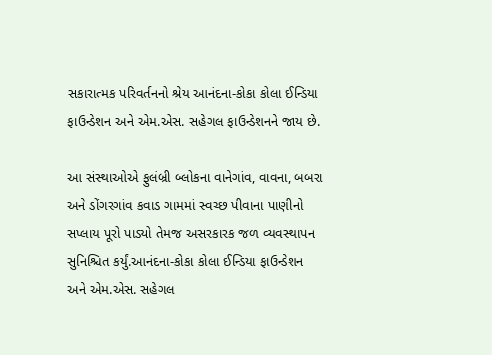સકારાત્મક પરિવર્તનનો શ્રેય આનંદના-કોકા કોલા ઈન્ડિયા ફાઉન્ડેશન અને એમ.એસ. સહેગલ ફાઉન્ડેશનને જાય છે.

આ સંસ્થાઓએ ફુલંબ્રી બ્લોકના વાનેગાંવ, વાવના, બબરા અને ડોંગરગાંવ કવાડ ગામમાં સ્વચ્છ પીવાના પાણીનો સપ્લાય પૂરો પાડ્યો તેમજ અસરકારક જળ વ્યવસ્થાપન સુનિશ્ચિત કર્યું.આનંદના-કોકા કોલા ઈન્ડિયા ફાઉન્ડેશન અને એમ.એસ. સહેગલ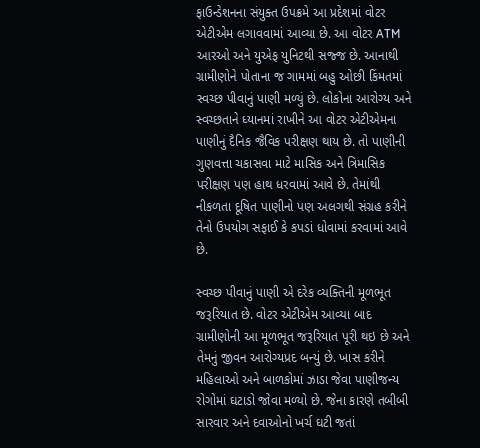ફાઉન્ડેશનના સંયુક્ત ઉપક્રમે આ પ્રદેશમાં વોટર એટીએમ લગાવવામાં આવ્યા છે. આ વોટર ATM આરઓ અને યુએફ યુનિટથી સજ્જ છે. આનાથી ગ્રામીણોને પોતાના જ ગામમાં બહુ ઓછી કિંમતમાં સ્વચ્છ પીવાનું પાણી મળ્યું છે. લોકોના આરોગ્ય અને સ્વચ્છતાને ધ્યાનમાં રાખીને આ વોટર એટીએમના પાણીનું દૈનિક જૈવિક પરીક્ષણ થાય છે. તો પાણીની ગુણવત્તા ચકાસવા માટે માસિક અને ત્રિમાસિક પરીક્ષણ પણ હાથ ધરવામાં આવે છે. તેમાંથી નીકળતા દૂષિત પાણીનો પણ અલગથી સંગ્રહ કરીને તેનો ઉપયોગ સફાઈ કે કપડાં ધોવામાં કરવામાં આવે છે.

સ્વચ્છ પીવાનું પાણી એ દરેક વ્યક્તિની મૂળભૂત જરૂરિયાત છે. વોટર એટીએમ આવ્યા બાદ ગ્રામીણોની આ મૂળભૂત જરૂરિયાત પૂરી થઇ છે અને તેમનું જીવન આરોગ્યપ્રદ બન્યું છે. ખાસ કરીને મહિલાઓ અને બાળકોમાં ઝાડા જેવા પાણીજન્ય રોગોમાં ઘટાડો જોવા મળ્યો છે. જેના કારણે તબીબી સારવાર અને દવાઓનો ખર્ચ ઘટી જતાં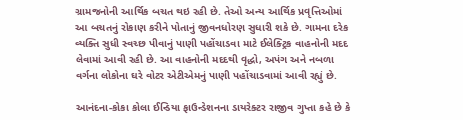ગ્રામજનોની આર્થિક બચત થઇ રહી છે. તેઓ અન્ય આર્થિક પ્રવૃત્તિઓમાં આ બચતનું રોકાણ કરીને પોતાનું જીવનધોરણ સુધારી શકે છે. ગામના દરેક વ્યક્તિ સુધી સ્વચ્છ પીવાનું પાણી પહોંચાડવા માટે ઈલેક્ટ્રિક વાહનોની મદદ લેવામાં આવી રહી છે. આ વાહનોની મદદથી વૃદ્ધો, અપંગ અને નબળા વર્ગના લોકોના ઘરે વોટર એટીએમનું પાણી પહોંચાડવામાં આવી રહ્યું છે.

આનંદના-કોકા કોલા ઈન્ડિયા ફાઉન્ડેશનના ડાયરેક્ટર રાજીવ ગુપ્તા કહે છે કે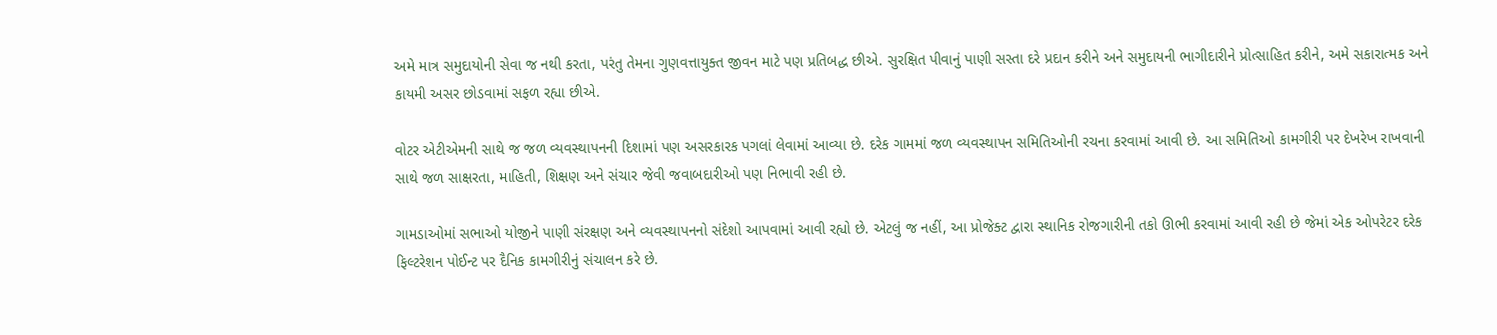અમે માત્ર સમુદાયોની સેવા જ નથી કરતા, પરંતુ તેમના ગુણવત્તાયુક્ત જીવન માટે પણ પ્રતિબદ્ધ છીએ. સુરક્ષિત પીવાનું પાણી સસ્તા દરે પ્રદાન કરીને અને સમુદાયની ભાગીદારીને પ્રોત્સાહિત કરીને, અમે સકારાત્મક અને કાયમી અસર છોડવામાં સફળ રહ્યા છીએ.

વોટર એટીએમની સાથે જ જળ વ્યવસ્થાપનની દિશામાં પણ અસરકારક પગલાં લેવામાં આવ્યા છે. દરેક ગામમાં જળ વ્યવસ્થાપન સમિતિઓની રચના કરવામાં આવી છે. આ સમિતિઓ કામગીરી પર દેખરેખ રાખવાની સાથે જળ સાક્ષરતા, માહિતી, શિક્ષણ અને સંચાર જેવી જવાબદારીઓ પણ નિભાવી રહી છે.

ગામડાઓમાં સભાઓ યોજીને પાણી સંરક્ષણ અને વ્યવસ્થાપનનો સંદેશો આપવામાં આવી રહ્યો છે. એટલું જ નહીં, આ પ્રોજેક્ટ દ્વારા સ્થાનિક રોજગારીની તકો ઊભી કરવામાં આવી રહી છે જેમાં એક ઓપરેટર દરેક ફિલ્ટરેશન પોઈન્ટ પર દૈનિક કામગીરીનું સંચાલન કરે છે.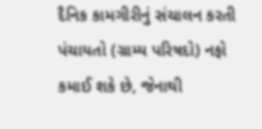દૈનિક કામગીરીનું સંચાલન કરતી પંચાયતો (ગ્રામ્ય પરિષદો) નફો કમાઈ શકે છે, જેનાથી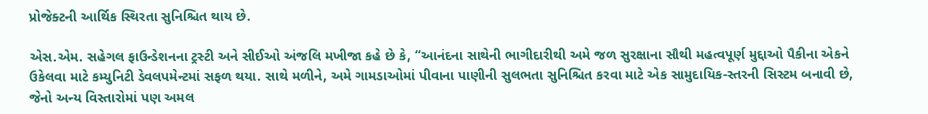પ્રોજેક્ટની આર્થિક સ્થિરતા સુનિશ્ચિત થાય છે.

એસ.એમ. સહેગલ ફાઉન્ડેશનના ટ્રસ્ટી અને સીઈઓ અંજલિ મખીજા કહે છે કે, “આનંદના સાથેની ભાગીદારીથી અમે જળ સુરક્ષાના સૌથી મહત્વપૂર્ણ મુદ્દાઓ પૈકીના એકને ઉકેલવા માટે કમ્યુનિટી ડેવલપમેન્ટમાં સફળ થયા. સાથે મળીને, અમે ગામડાઓમાં પીવાના પાણીની સુલભતા સુનિશ્ચિત કરવા માટે એક સામુદાયિક-સ્તરની સિસ્ટમ બનાવી છે, જેનો અન્ય વિસ્તારોમાં પણ અમલ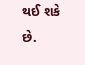થઈ શકે છે.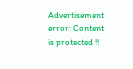Advertisement
error: Content is protected !!